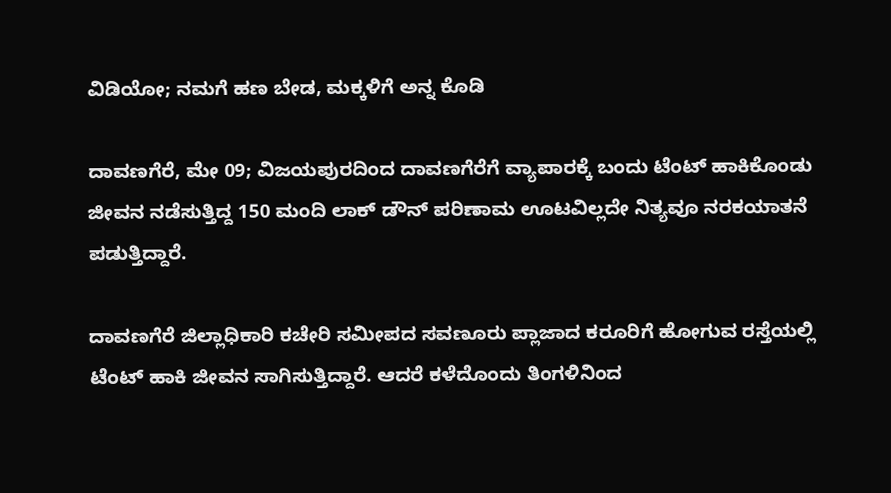ವಿಡಿಯೋ; ನಮಗೆ ಹಣ ಬೇಡ, ಮಕ್ಕಳಿಗೆ ಅನ್ನ ಕೊಡಿ

ದಾವಣಗೆರೆ, ಮೇ 09; ವಿಜಯಪುರದಿಂದ ದಾವಣಗೆರೆಗೆ ವ್ಯಾಪಾರಕ್ಕೆ ಬಂದು ಟೆಂಟ್ ಹಾಕಿಕೊಂಡು ಜೀವನ ನಡೆಸುತ್ತಿದ್ದ 150 ಮಂದಿ ಲಾಕ್ ಡೌನ್ ಪರಿಣಾಮ ಊಟವಿಲ್ಲದೇ ನಿತ್ಯವೂ ನರಕಯಾತನೆ ಪಡುತ್ತಿದ್ದಾರೆ.

ದಾವಣಗೆರೆ ಜಿಲ್ಲಾಧಿಕಾರಿ ಕಚೇರಿ ಸಮೀಪದ ಸವಣೂರು ಪ್ಲಾಜಾದ ಕರೂರಿಗೆ ಹೋಗುವ ರಸ್ತೆಯಲ್ಲಿ ಟೆಂಟ್ ಹಾಕಿ ಜೀವನ ಸಾಗಿಸುತ್ತಿದ್ದಾರೆ. ಆದರೆ ಕಳೆದೊಂದು ತಿಂಗಳಿನಿಂದ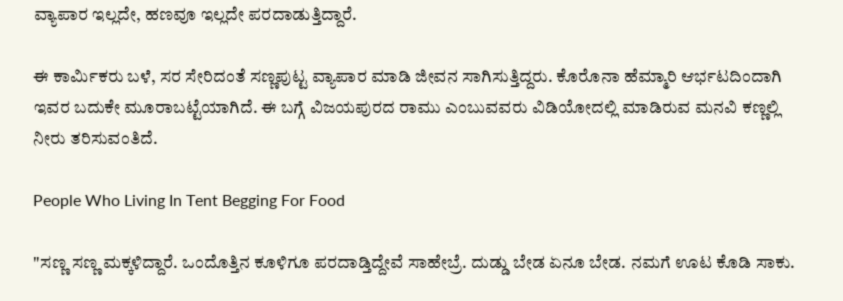ವ್ಯಾಪಾರ ಇಲ್ಲದೇ, ಹಣವೂ ಇಲ್ಲದೇ ಪರದಾಡುತ್ತಿದ್ದಾರೆ.

ಈ ಕಾರ್ಮಿಕರು ಬಳೆ, ಸರ ಸೇರಿದಂತೆ ಸಣ್ಣಪುಟ್ಟ ವ್ಯಾಪಾರ ಮಾಡಿ ಜೀವನ ಸಾಗಿಸುತ್ತಿದ್ದರು. ಕೊರೊನಾ ಹೆಮ್ಮಾರಿ ಆರ್ಭಟದಿಂದಾಗಿ ಇವರ ಬದುಕೇ ಮೂರಾಬಟ್ಟೆಯಾಗಿದೆ. ಈ ಬಗ್ಗೆ ವಿಜಯಪುರದ ರಾಮು ಎಂಬುವವರು ವಿಡಿಯೋದಲ್ಲಿ ಮಾಡಿರುವ ಮನವಿ ಕಣ್ಣಲ್ಲಿ ನೀರು ತರಿಸುವಂತಿದೆ.

People Who Living In Tent Begging For Food

"ಸಣ್ಣ ಸಣ್ಣ ಮಕ್ಕಳಿದ್ದಾರೆ. ಒಂದೊತ್ತಿನ ಕೂಳಿಗೂ ಪರದಾಡ್ತಿದ್ದೇವೆ ಸಾಹೇಬ್ರೆ. ದುಡ್ಡು ಬೇಡ ಏನೂ ಬೇಡ. ನಮಗೆ ಊಟ ಕೊಡಿ ಸಾಕು.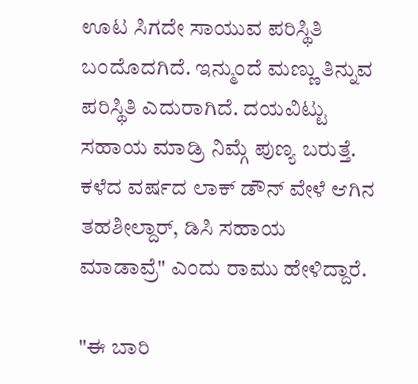ಊಟ ಸಿಗದೇ ಸಾಯುವ ಪರಿಸ್ಥಿತಿ ಬಂದೊದಗಿದೆ. ಇನ್ಮುಂದೆ ಮಣ್ಣು ತಿನ್ನುವ ಪರಿಸ್ಥಿತಿ ಎದುರಾಗಿದೆ. ದಯವಿಟ್ಟು ಸಹಾಯ ಮಾಡ್ರಿ ನಿಮ್ಗೆ ಪುಣ್ಯ ಬರುತ್ತೆ. ಕಳೆದ ವರ್ಷದ ಲಾಕ್ ಡೌನ್ ವೇಳೆ ಆಗಿನ ತಹಶೀಲ್ದಾರ್, ಡಿಸಿ ಸಹಾಯ ಮಾಡಾವ್ರೆ" ಎಂದು ರಾಮು ಹೇಳಿದ್ದಾರೆ.

"ಈ ಬಾರಿ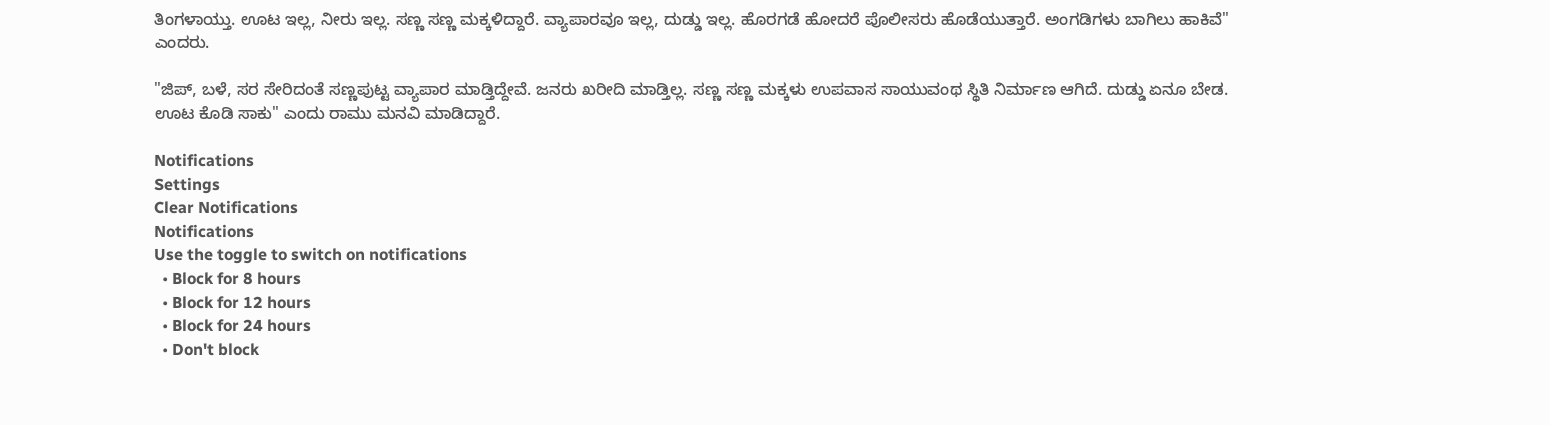ತಿಂಗಳಾಯ್ತು. ಊಟ ಇಲ್ಲ, ನೀರು ಇಲ್ಲ. ಸಣ್ಣ ಸಣ್ಣ ಮಕ್ಕಳಿದ್ದಾರೆ. ವ್ಯಾಪಾರವೂ ಇಲ್ಲ, ದುಡ್ಡು ಇಲ್ಲ. ಹೊರಗಡೆ ಹೋದರೆ ಪೊಲೀಸರು ಹೊಡೆಯುತ್ತಾರೆ. ಅಂಗಡಿಗಳು ಬಾಗಿಲು ಹಾಕಿವೆ" ಎಂದರು.

"ಜಿಪ್, ಬಳೆ, ಸರ ಸೇರಿದಂತೆ ಸಣ್ಣಪುಟ್ಟ ವ್ಯಾಪಾರ ಮಾಡ್ತಿದ್ದೇವೆ. ಜನರು ಖರೀದಿ ಮಾಡ್ತಿಲ್ಲ. ಸಣ್ಣ ಸಣ್ಣ ಮಕ್ಕಳು ಉಪವಾಸ ಸಾಯುವಂಥ ಸ್ಥಿತಿ ನಿರ್ಮಾಣ ಆಗಿದೆ. ದುಡ್ಡು ಏನೂ ಬೇಡ. ಊಟ ಕೊಡಿ ಸಾಕು" ಎಂದು ರಾಮು ಮನವಿ ಮಾಡಿದ್ದಾರೆ.

Notifications
Settings
Clear Notifications
Notifications
Use the toggle to switch on notifications
  • Block for 8 hours
  • Block for 12 hours
  • Block for 24 hours
  • Don't block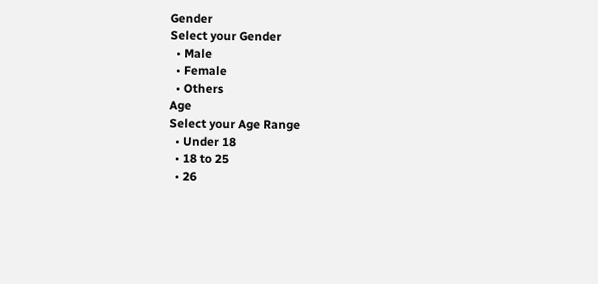Gender
Select your Gender
  • Male
  • Female
  • Others
Age
Select your Age Range
  • Under 18
  • 18 to 25
  • 26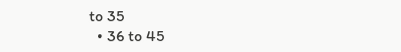to 35
  • 36 to 45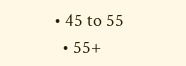• 45 to 55
  • 55+